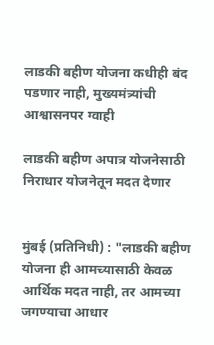लाडकी बहीण योजना कधीही बंद पडणार नाही, मुख्यमंत्र्यांची आश्वासनपर ग्वाही

लाडकी बहीण अपात्र योजनेसाठी निराधार योजनेतून मदत देणार


मुंबई (प्रतिनिधी) : "लाडकी बहीण योजना ही आमच्यासाठी केवळ आर्थिक मदत नाही, तर आमच्या जगण्याचा आधार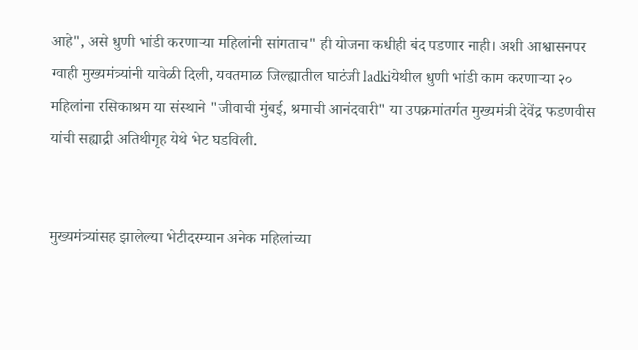आहे", असे धुणी भांडी करणाऱ्या महिलांनी सांगताच" ही योजना कधीही बंद पडणार नाही। अशी आश्वासनपर ग्वाही मुख्यमंत्र्यांनी यावेळी दिली, यवतमाळ जिल्ह्यातील घाटंजी ladkiयेथील धुणी भांडी काम करणाऱ्या २० महिलांना रसिकाश्रम या संस्थाने "जीवाची मुंबई, श्रमाची आनंदवारी" या उपक्रमांतर्गत मुख्यमंत्री देवेंद्र फडणवीस यांची सह्याद्री अतिथीगृह येथे भेट घडविली.


मुख्यमंत्र्यांसह झालेल्या भेटीदरम्यान अनेक महिलांच्या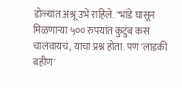डोळ्यांत अश्रू उभे राहिले. "भांडे घासून मिळणाऱ्या ५०० रुपयांत कुटुंब कस चालवायचं, याचा प्रश्न होता. पण 'लाडकी बहीण'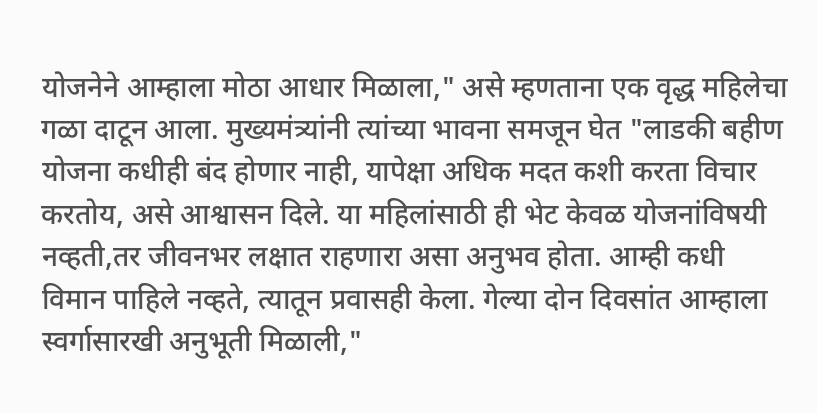योजनेने आम्हाला मोठा आधार मिळाला," असे म्हणताना एक वृद्ध महिलेचा गळा दाटून आला. मुख्यमंत्र्यांनी त्यांच्या भावना समजून घेत "लाडकी बहीण योजना कधीही बंद होणार नाही, यापेक्षा अधिक मदत कशी करता विचार करतोय, असे आश्वासन दिले. या महिलांसाठी ही भेट केवळ योजनांविषयी नव्हती,तर जीवनभर लक्षात राहणारा असा अनुभव होता. आम्ही कधी विमान पाहिले नव्हते, त्यातून प्रवासही केला. गेल्या दोन दिवसांत आम्हाला स्वर्गासारखी अनुभूती मिळाली,"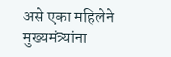असे एका महिलेने मुख्यमंत्र्यांना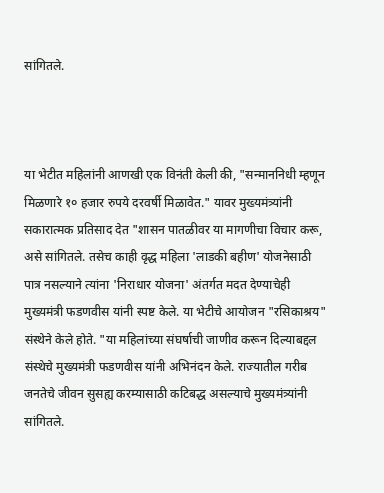सांगितले.



या भेटीत महिलांनी आणखी एक विनंती केली की, "सन्माननिधी म्हणून मिळणारे १० हजार रुपये दरवर्षी मिळावेत." यावर मुख्यमंत्र्यांनी सकारात्मक प्रतिसाद देत "शासन पातळीवर या मागणीचा विचार करू, असे सांगितले. तसेच काही वृद्ध महिला 'लाडकी बहीण' योजनेसाठी पात्र नसल्याने त्यांना 'निराधार योजना' अंतर्गत मदत देण्याचेही मुख्यमंत्री फडणवीस यांनी स्पष्ट केले. या भेटीचे आयोजन "रसिकाश्रय" संस्थेने केले होते. "या महिलांच्या संघर्षाची जाणीव करून दिल्याबद्दल संस्थेचे मुख्यमंत्री फडणवीस यांनी अभिनंदन केले. राज्यातील गरीब जनतेचे जीवन सुसह्य करम्यासाठी कटिबद्ध असल्याचे मुख्यमंत्र्‍यांनी सांगितले.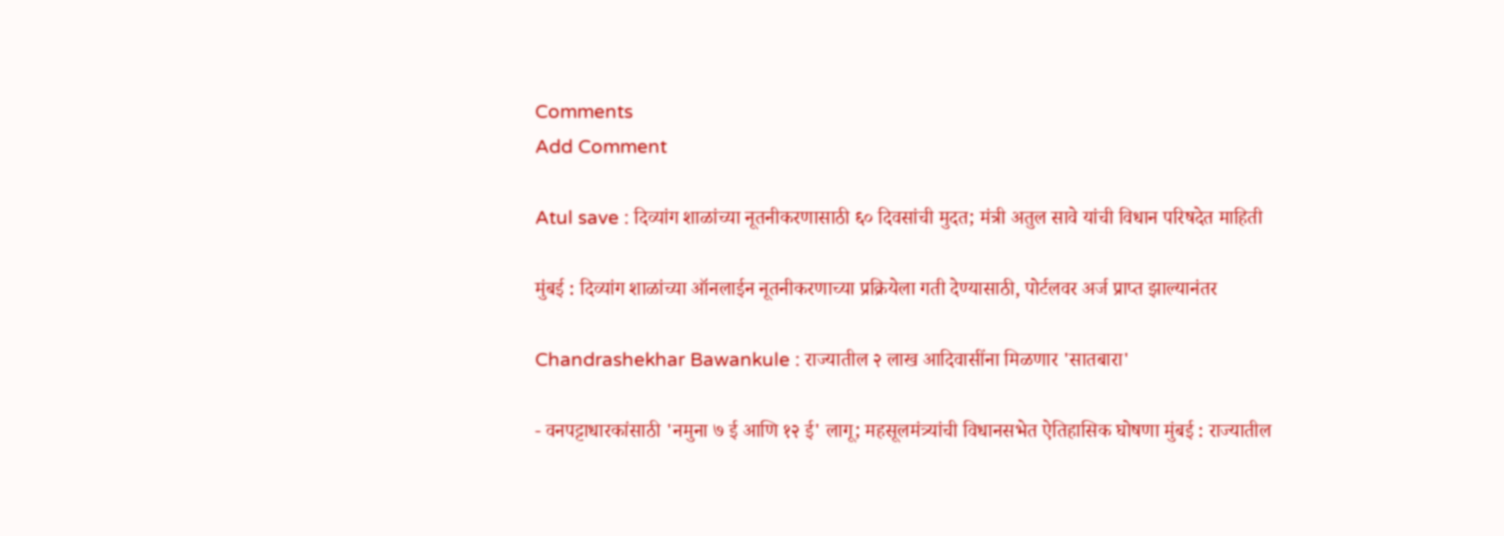Comments
Add Comment

Atul save : दिव्यांग शाळांच्या नूतनीकरणासाठी ६० दिवसांची मुदत; मंत्री अतुल सावे यांची विधान परिषदेत माहिती

मुंबई : दिव्यांग शाळांच्या ऑनलाईन नूतनीकरणाच्या प्रक्रियेला गती देण्यासाठी, पोर्टलवर अर्ज प्राप्त झाल्यानंतर

Chandrashekhar Bawankule : राज्यातील २ लाख आदिवासींना मिळणार 'सातबारा'

- वनपट्टाधारकांसाठी 'नमुना ७ ई आणि १२ ई' लागू; महसूलमंत्र्यांची विधानसभेत ऐतिहासिक घोषणा मुंबई : राज्यातील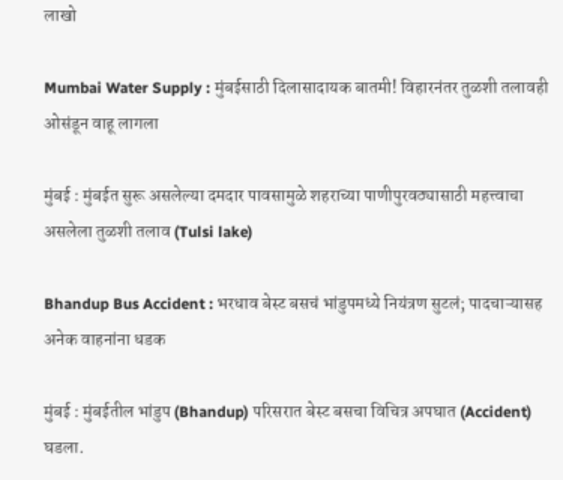लाखो

Mumbai Water Supply : मुंबईसाठी दिलासादायक बातमी! विहारनंतर तुळशी तलावही ओसंडून वाहू लागला

मुंबई : मुंबईत सुरू असलेल्या दमदार पावसामुळे शहराच्या पाणीपुरवठ्यासाठी महत्त्वाचा असलेला तुळशी तलाव (Tulsi lake)

Bhandup Bus Accident : भरधाव बेस्ट बसचं भांडुपमध्ये नियंत्रण सुटलं; पादचाऱ्यासह अनेक वाहनांना धडक

मुंबई : मुंबईतील भांडुप (Bhandup) परिसरात बेस्ट बसचा विचित्र अपघात (Accident) घडला.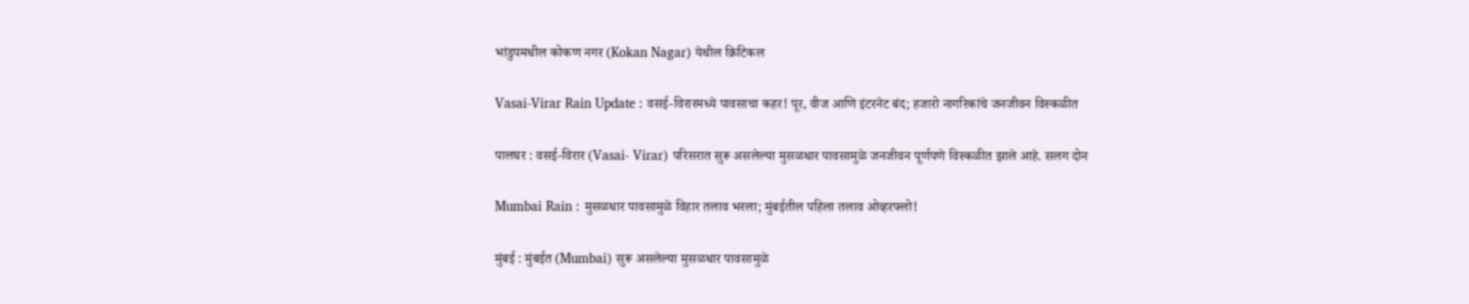भांडुपमधील कोकण नगर (Kokan Nagar) येथील क्रिटिकल

Vasai-Virar Rain Update : वसई-विरारमध्ये पावसाचा कहर! पूर, वीज आणि इंटरनेट बंद; हजारो नागरिकांचे जनजीवन विस्कळीत

पालघर : वसई-विरार (Vasai- Virar) परिसरात सुरू असलेल्या मुसळधार पावसामुळे जनजीवन पूर्णपणे विस्कळीत झाले आहे. सलग दोन

Mumbai Rain : मुसळधार पावसामुळे विहार तलाव भरला; मुंबईतील पहिला तलाव ओव्हरफ्लो!

मुंबई : मुंबईत (Mumbai) सुरू असलेल्या मुसळधार पावसामुळे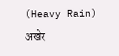(Heavy Rain) अखेर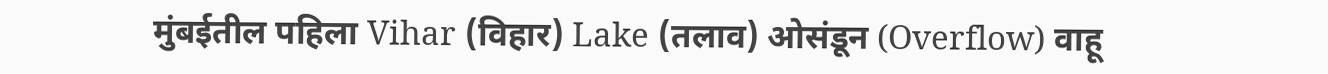मुंबईतील पहिला Vihar (विहार) Lake (तलाव) ओसंडून (Overflow) वाहू